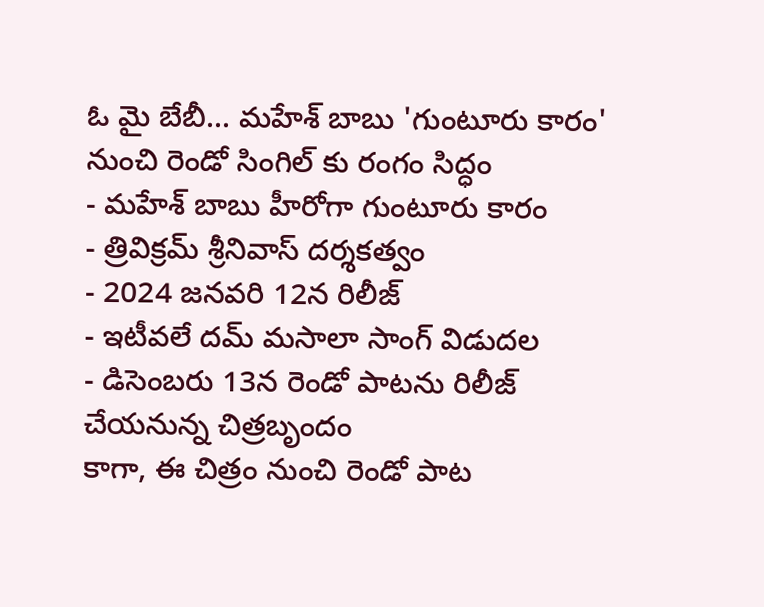ఓ మై బేబీ... మహేశ్ బాబు 'గుంటూరు కారం' నుంచి రెండో సింగిల్ కు రంగం సిద్ధం
- మహేశ్ బాబు హీరోగా గుంటూరు కారం
- త్రివిక్రమ్ శ్రీనివాస్ దర్శకత్వం
- 2024 జనవరి 12న రిలీజ్
- ఇటీవలే దమ్ మసాలా సాంగ్ విడుదల
- డిసెంబరు 13న రెండో పాటను రిలీజ్ చేయనున్న చిత్రబృందం
కాగా, ఈ చిత్రం నుంచి రెండో పాట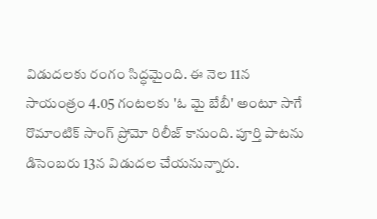విడుదలకు రంగం సిద్ధమైంది. ఈ నెల 11న సాయంత్రం 4.05 గంటలకు 'ఓ మై బేబీ' అంటూ సాగే రొమాంటిక్ సాంగ్ ప్రోమో రిలీజ్ కానుంది. పూర్తి పాటను డిసెంబరు 13న విడుదల చేయనున్నారు.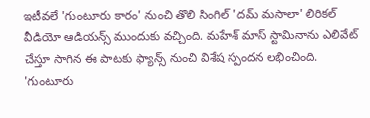ఇటీవలే 'గుంటూరు కారం' నుంచి తొలి సింగిల్ 'దమ్ మసాలా' లిరికల్ వీడియో ఆడియన్స్ ముందుకు వచ్చింది. మహేశ్ మాస్ స్టామినాను ఎలివేట్ చేస్తూ సాగిన ఈ పాటకు ఫ్యాన్స్ నుంచి విశేష స్పందన లభించింది. 'గుంటూరు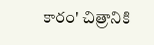కారం' చిత్రానికి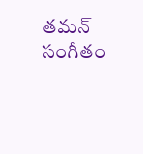తమన్ సంగీతం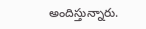అందిస్తున్నారు.